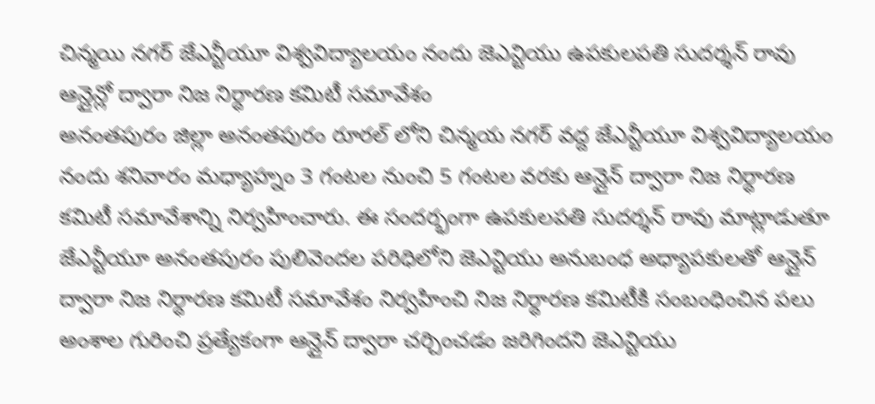చిన్మయి నగర్ జేఎన్టీయూ విశ్వవిద్యాలయం నందు జెఎన్టియు ఉపకులపతి సుదర్శన్ రావు ఆన్లైన్లో ద్వారా నిజ నిర్ధారణ కమిటీ సమావేశం
అనంతపురం జిల్లా అనంతపురం రూరల్ లోని చిన్మయ నగర్ వద్ద జేఎన్టీయూ విశ్వవిద్యాలయం నందు శనివారం మధ్యాహ్నం 3 గంటల నుంచి 5 గంటల వరకు ఆన్లైన్ ద్వారా నిజ నిర్ధారణ కమిటీ సమావేశాన్ని నిర్వహించారు. ఈ సందర్భంగా ఉపకులపతి సుదర్శన్ రావు మాట్లాడుతూ జేఎన్టీయూ అనంతపురం పులివెందల పరిధిలోని జెఎన్టియు అనుబంధ అధ్యాపకులతో ఆన్లైన్ ద్వారా నిజ నిర్ధారణ కమిటీ సమావేశం నిర్వహించి నిజ నిర్ధారణ కమిటీకి సంబంధించిన పలు అంశాల గురించి ప్రత్యేకంగా ఆన్లైన్ ద్వారా చర్చించడం జరిగిందని జెఎన్టియు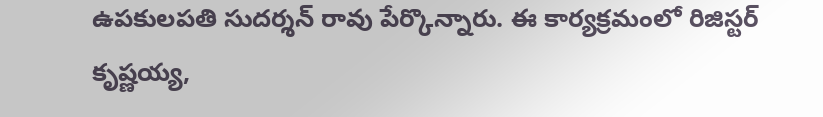ఉపకులపతి సుదర్శన్ రావు పేర్కొన్నారు. ఈ కార్యక్రమంలో రిజిస్టర్ కృష్ణయ్య,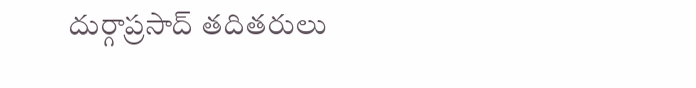దుర్గాప్రసాద్ తదితరులు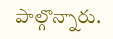పాల్గొన్నారు.